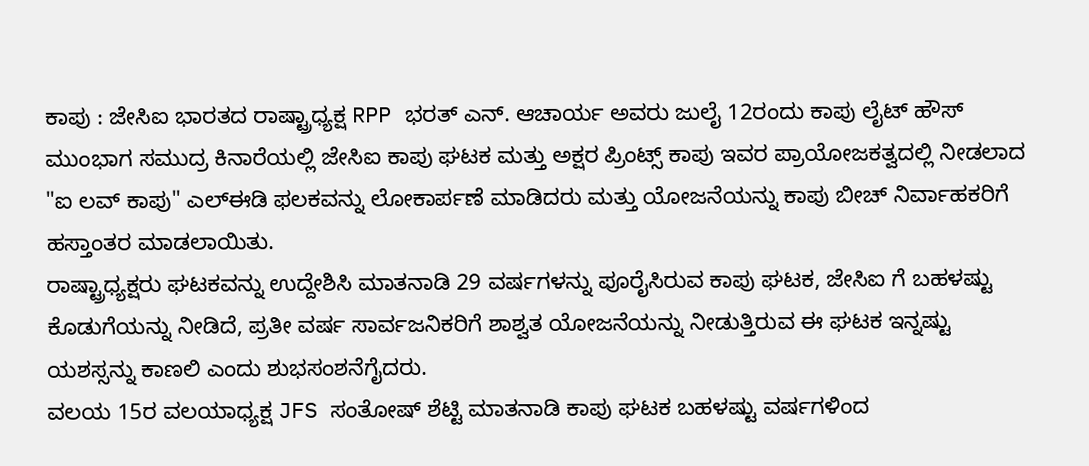ಕಾಪು : ಜೇಸಿಐ ಭಾರತದ ರಾಷ್ಟ್ರಾಧ್ಯಕ್ಷ RPP ಭರತ್ ಎನ್. ಆಚಾರ್ಯ ಅವರು ಜುಲೈ 12ರಂದು ಕಾಪು ಲೈಟ್ ಹೌಸ್ ಮುಂಭಾಗ ಸಮುದ್ರ ಕಿನಾರೆಯಲ್ಲಿ ಜೇಸಿಐ ಕಾಪು ಘಟಕ ಮತ್ತು ಅಕ್ಷರ ಪ್ರಿಂಟ್ಸ್ ಕಾಪು ಇವರ ಪ್ರಾಯೋಜಕತ್ವದಲ್ಲಿ ನೀಡಲಾದ "ಐ ಲವ್ ಕಾಪು" ಎಲ್ಈಡಿ ಫಲಕವನ್ನು ಲೋಕಾರ್ಪಣೆ ಮಾಡಿದರು ಮತ್ತು ಯೋಜನೆಯನ್ನು ಕಾಪು ಬೀಚ್ ನಿರ್ವಾಹಕರಿಗೆ ಹಸ್ತಾಂತರ ಮಾಡಲಾಯಿತು.
ರಾಷ್ಟ್ರಾಧ್ಯಕ್ಷರು ಘಟಕವನ್ನು ಉದ್ದೇಶಿಸಿ ಮಾತನಾಡಿ 29 ವರ್ಷಗಳನ್ನು ಪೂರೈಸಿರುವ ಕಾಪು ಘಟಕ, ಜೇಸಿಐ ಗೆ ಬಹಳಷ್ಟು ಕೊಡುಗೆಯನ್ನು ನೀಡಿದೆ, ಪ್ರತೀ ವರ್ಷ ಸಾರ್ವಜನಿಕರಿಗೆ ಶಾಶ್ವತ ಯೋಜನೆಯನ್ನು ನೀಡುತ್ತಿರುವ ಈ ಘಟಕ ಇನ್ನಷ್ಟು ಯಶಸ್ಸನ್ನು ಕಾಣಲಿ ಎಂದು ಶುಭಸಂಶನೆಗೈದರು.
ವಲಯ 15ರ ವಲಯಾಧ್ಯಕ್ಷ JFS ಸಂತೋಷ್ ಶೆಟ್ಟಿ ಮಾತನಾಡಿ ಕಾಪು ಘಟಕ ಬಹಳಷ್ಟು ವರ್ಷಗಳಿಂದ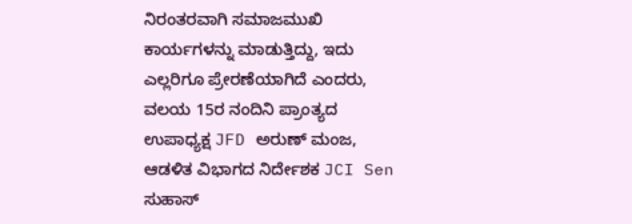ನಿರಂತರವಾಗಿ ಸಮಾಜಮುಖಿ ಕಾರ್ಯಗಳನ್ನು ಮಾಡುತ್ತಿದ್ದು, ಇದು ಎಲ್ಲರಿಗೂ ಪ್ರೇರಣೆಯಾಗಿದೆ ಎಂದರು,
ವಲಯ 15ರ ನಂದಿನಿ ಪ್ರಾಂತ್ಯದ ಉಪಾಧ್ಯಕ್ಷ JFD ಅರುಣ್ ಮಂಜ, ಆಡಳಿತ ವಿಭಾಗದ ನಿರ್ದೇಶಕ JCI Sen ಸುಹಾಸ್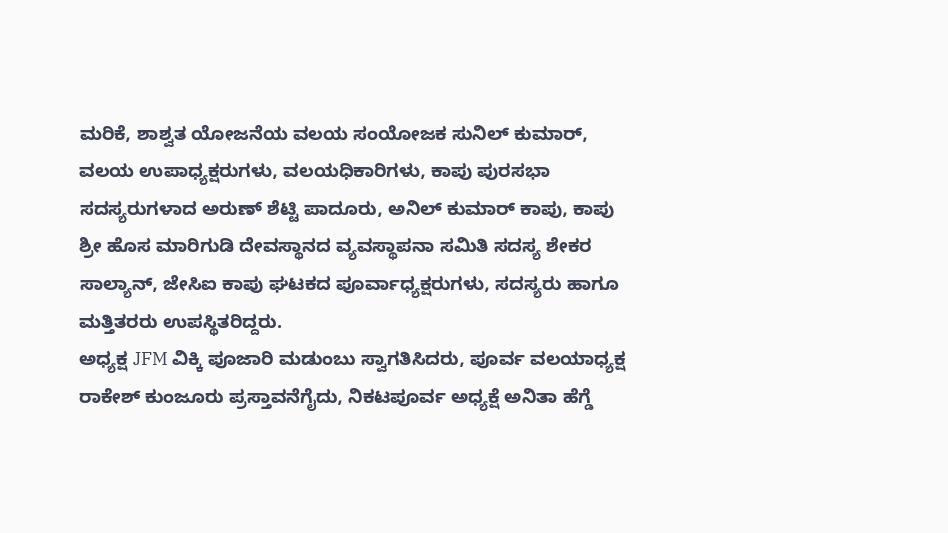ಮರಿಕೆ, ಶಾಶ್ವತ ಯೋಜನೆಯ ವಲಯ ಸಂಯೋಜಕ ಸುನಿಲ್ ಕುಮಾರ್, ವಲಯ ಉಪಾಧ್ಯಕ್ಷರುಗಳು, ವಲಯಧಿಕಾರಿಗಳು, ಕಾಪು ಪುರಸಭಾ ಸದಸ್ಯರುಗಳಾದ ಅರುಣ್ ಶೆಟ್ಟಿ ಪಾದೂರು, ಅನಿಲ್ ಕುಮಾರ್ ಕಾಪು, ಕಾಪು ಶ್ರೀ ಹೊಸ ಮಾರಿಗುಡಿ ದೇವಸ್ಥಾನದ ವ್ಯವಸ್ಥಾಪನಾ ಸಮಿತಿ ಸದಸ್ಯ ಶೇಕರ ಸಾಲ್ಯಾನ್, ಜೇಸಿಐ ಕಾಪು ಘಟಕದ ಪೂರ್ವಾಧ್ಯಕ್ಷರುಗಳು, ಸದಸ್ಯರು ಹಾಗೂ ಮತ್ತಿತರರು ಉಪಸ್ಥಿತರಿದ್ದರು.
ಅಧ್ಯಕ್ಷ JFM ವಿಕ್ಕಿ ಪೂಜಾರಿ ಮಡುಂಬು ಸ್ವಾಗತಿಸಿದರು, ಪೂರ್ವ ವಲಯಾಧ್ಯಕ್ಷ ರಾಕೇಶ್ ಕುಂಜೂರು ಪ್ರಸ್ತಾವನೆಗೈದು, ನಿಕಟಪೂರ್ವ ಅಧ್ಯಕ್ಷೆ ಅನಿತಾ ಹೆಗ್ಡೆ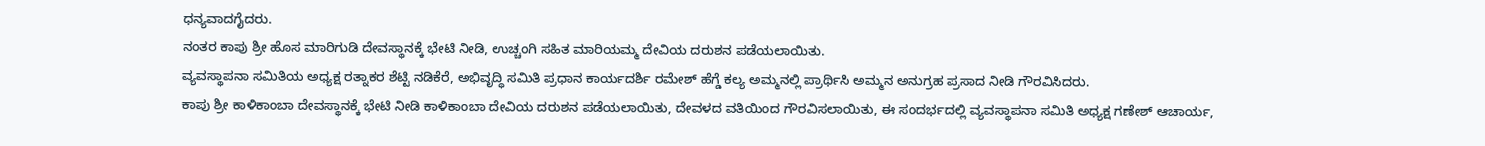ಧನ್ಯವಾದಗೈದರು.
ನಂತರ ಕಾಪು ಶ್ರೀ ಹೊಸ ಮಾರಿಗುಡಿ ದೇವಸ್ಥಾನಕ್ಕೆ ಭೇಟಿ ನೀಡಿ, ಉಚ್ಚಂಗಿ ಸಹಿತ ಮಾರಿಯಮ್ಮ ದೇವಿಯ ದರುಶನ ಪಡೆಯಲಾಯಿತು.
ವ್ಯವಸ್ಥಾಪನಾ ಸಮಿತಿಯ ಅಧ್ಯಕ್ಷ ರತ್ನಾಕರ ಶೆಟ್ಟಿ ನಡಿಕೆರೆ, ಅಭಿವೃದ್ಧಿ ಸಮಿತಿ ಪ್ರಧಾನ ಕಾರ್ಯದರ್ಶಿ ರಮೇಶ್ ಹೆಗ್ಡೆ ಕಲ್ಯ ಅಮ್ಮನಲ್ಲಿ ಪ್ರಾರ್ಥಿಸಿ ಅಮ್ಮನ ಅನುಗ್ರಹ ಪ್ರಸಾದ ನೀಡಿ ಗೌರವಿಸಿದರು.
ಕಾಪು ಶ್ರೀ ಕಾಳಿಕಾಂಬಾ ದೇವಸ್ಥಾನಕ್ಕೆ ಭೇಟಿ ನೀಡಿ ಕಾಳಿಕಾಂಬಾ ದೇವಿಯ ದರುಶನ ಪಡೆಯಲಾಯಿತು, ದೇವಳದ ವತಿಯಿಂದ ಗೌರವಿಸಲಾಯಿತು, ಈ ಸಂದರ್ಭದಲ್ಲಿ ವ್ಯವಸ್ಥಾಪನಾ ಸಮಿತಿ ಅಧ್ಯಕ್ಷ ಗಣೇಶ್ ಆಚಾರ್ಯ,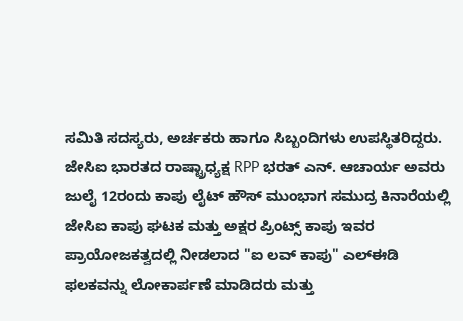ಸಮಿತಿ ಸದಸ್ಯರು, ಅರ್ಚಕರು ಹಾಗೂ ಸಿಬ್ಬಂದಿಗಳು ಉಪಸ್ಥಿತರಿದ್ದರು.
ಜೇಸಿಐ ಭಾರತದ ರಾಷ್ಟ್ರಾಧ್ಯಕ್ಷ RPP ಭರತ್ ಎನ್. ಆಚಾರ್ಯ ಅವರು ಜುಲೈ 12ರಂದು ಕಾಪು ಲೈಟ್ ಹೌಸ್ ಮುಂಭಾಗ ಸಮುದ್ರ ಕಿನಾರೆಯಲ್ಲಿ ಜೇಸಿಐ ಕಾಪು ಘಟಕ ಮತ್ತು ಅಕ್ಷರ ಪ್ರಿಂಟ್ಸ್ ಕಾಪು ಇವರ ಪ್ರಾಯೋಜಕತ್ವದಲ್ಲಿ ನೀಡಲಾದ "ಐ ಲವ್ ಕಾಪು" ಎಲ್ಈಡಿ ಫಲಕವನ್ನು ಲೋಕಾರ್ಪಣೆ ಮಾಡಿದರು ಮತ್ತು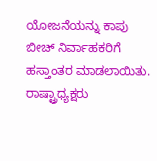ಯೋಜನೆಯನ್ನು ಕಾಪು ಬೀಚ್ ನಿರ್ವಾಹಕರಿಗೆ ಹಸ್ತಾಂತರ ಮಾಡಲಾಯಿತು.
ರಾಷ್ಟ್ರಾಧ್ಯಕ್ಷರು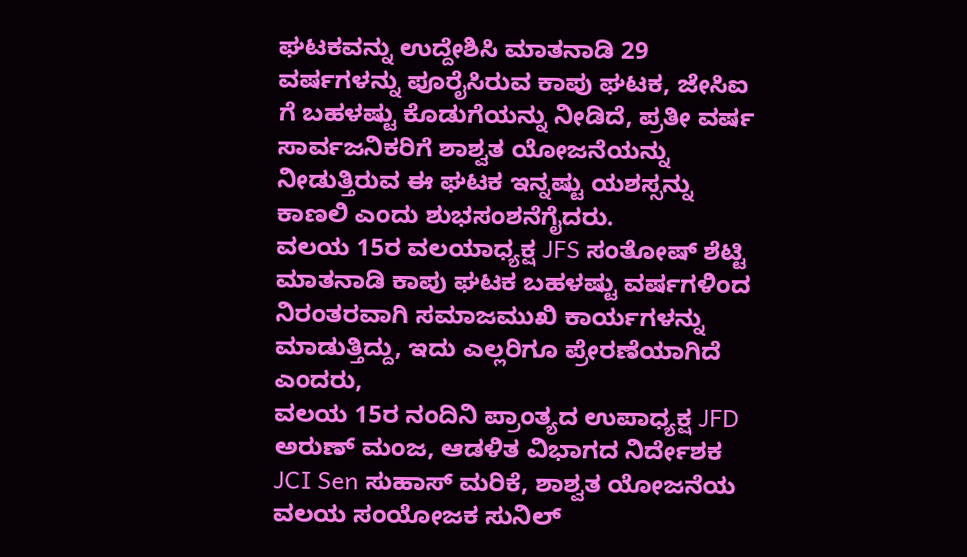ಘಟಕವನ್ನು ಉದ್ದೇಶಿಸಿ ಮಾತನಾಡಿ 29 ವರ್ಷಗಳನ್ನು ಪೂರೈಸಿರುವ ಕಾಪು ಘಟಕ, ಜೇಸಿಐ ಗೆ ಬಹಳಷ್ಟು ಕೊಡುಗೆಯನ್ನು ನೀಡಿದೆ, ಪ್ರತೀ ವರ್ಷ ಸಾರ್ವಜನಿಕರಿಗೆ ಶಾಶ್ವತ ಯೋಜನೆಯನ್ನು ನೀಡುತ್ತಿರುವ ಈ ಘಟಕ ಇನ್ನಷ್ಟು ಯಶಸ್ಸನ್ನು ಕಾಣಲಿ ಎಂದು ಶುಭಸಂಶನೆಗೈದರು.
ವಲಯ 15ರ ವಲಯಾಧ್ಯಕ್ಷ JFS ಸಂತೋಷ್ ಶೆಟ್ಟಿ ಮಾತನಾಡಿ ಕಾಪು ಘಟಕ ಬಹಳಷ್ಟು ವರ್ಷಗಳಿಂದ ನಿರಂತರವಾಗಿ ಸಮಾಜಮುಖಿ ಕಾರ್ಯಗಳನ್ನು ಮಾಡುತ್ತಿದ್ದು, ಇದು ಎಲ್ಲರಿಗೂ ಪ್ರೇರಣೆಯಾಗಿದೆ ಎಂದರು,
ವಲಯ 15ರ ನಂದಿನಿ ಪ್ರಾಂತ್ಯದ ಉಪಾಧ್ಯಕ್ಷ JFD ಅರುಣ್ ಮಂಜ, ಆಡಳಿತ ವಿಭಾಗದ ನಿರ್ದೇಶಕ JCI Sen ಸುಹಾಸ್ ಮರಿಕೆ, ಶಾಶ್ವತ ಯೋಜನೆಯ ವಲಯ ಸಂಯೋಜಕ ಸುನಿಲ್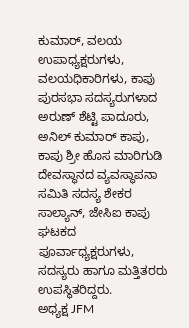ಕುಮಾರ್, ವಲಯ ಉಪಾಧ್ಯಕ್ಷರುಗಳು, ವಲಯಧಿಕಾರಿಗಳು, ಕಾಪು ಪುರಸಭಾ ಸದಸ್ಯರುಗಳಾದ ಅರುಣ್ ಶೆಟ್ಟಿ ಪಾದೂರು, ಅನಿಲ್ ಕುಮಾರ್ ಕಾಪು, ಕಾಪು ಶ್ರೀ ಹೊಸ ಮಾರಿಗುಡಿ ದೇವಸ್ಥಾನದ ವ್ಯವಸ್ಥಾಪನಾ ಸಮಿತಿ ಸದಸ್ಯ ಶೇಕರ ಸಾಲ್ಯಾನ್, ಜೇಸಿಐ ಕಾಪು ಘಟಕದ ಪೂರ್ವಾಧ್ಯಕ್ಷರುಗಳು, ಸದಸ್ಯರು ಹಾಗೂ ಮತ್ತಿತರರು ಉಪಸ್ಥಿತರಿದ್ದರು.
ಅಧ್ಯಕ್ಷ JFM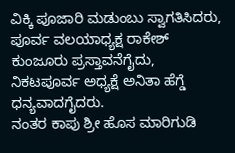ವಿಕ್ಕಿ ಪೂಜಾರಿ ಮಡುಂಬು ಸ್ವಾಗತಿಸಿದರು, ಪೂರ್ವ ವಲಯಾಧ್ಯಕ್ಷ ರಾಕೇಶ್ ಕುಂಜೂರು ಪ್ರಸ್ತಾವನೆಗೈದು, ನಿಕಟಪೂರ್ವ ಅಧ್ಯಕ್ಷೆ ಅನಿತಾ ಹೆಗ್ಡೆ ಧನ್ಯವಾದಗೈದರು.
ನಂತರ ಕಾಪು ಶ್ರೀ ಹೊಸ ಮಾರಿಗುಡಿ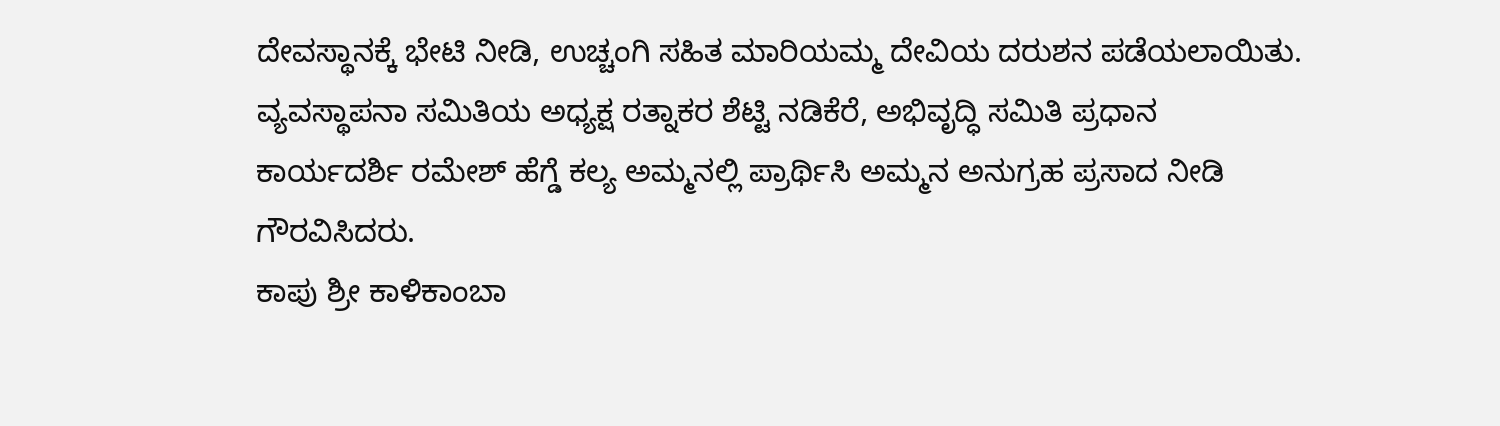ದೇವಸ್ಥಾನಕ್ಕೆ ಭೇಟಿ ನೀಡಿ, ಉಚ್ಚಂಗಿ ಸಹಿತ ಮಾರಿಯಮ್ಮ ದೇವಿಯ ದರುಶನ ಪಡೆಯಲಾಯಿತು.
ವ್ಯವಸ್ಥಾಪನಾ ಸಮಿತಿಯ ಅಧ್ಯಕ್ಷ ರತ್ನಾಕರ ಶೆಟ್ಟಿ ನಡಿಕೆರೆ, ಅಭಿವೃದ್ಧಿ ಸಮಿತಿ ಪ್ರಧಾನ ಕಾರ್ಯದರ್ಶಿ ರಮೇಶ್ ಹೆಗ್ಡೆ ಕಲ್ಯ ಅಮ್ಮನಲ್ಲಿ ಪ್ರಾರ್ಥಿಸಿ ಅಮ್ಮನ ಅನುಗ್ರಹ ಪ್ರಸಾದ ನೀಡಿ ಗೌರವಿಸಿದರು.
ಕಾಪು ಶ್ರೀ ಕಾಳಿಕಾಂಬಾ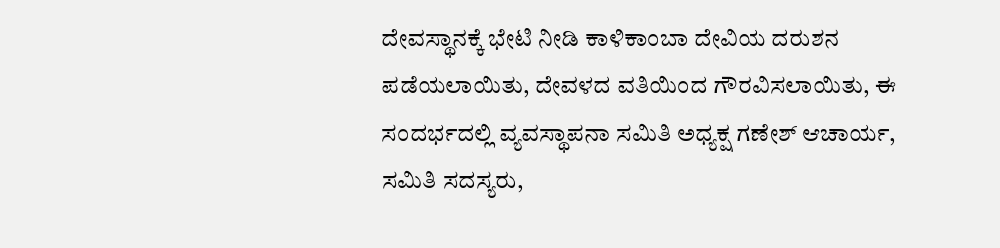ದೇವಸ್ಥಾನಕ್ಕೆ ಭೇಟಿ ನೀಡಿ ಕಾಳಿಕಾಂಬಾ ದೇವಿಯ ದರುಶನ ಪಡೆಯಲಾಯಿತು, ದೇವಳದ ವತಿಯಿಂದ ಗೌರವಿಸಲಾಯಿತು, ಈ ಸಂದರ್ಭದಲ್ಲಿ ವ್ಯವಸ್ಥಾಪನಾ ಸಮಿತಿ ಅಧ್ಯಕ್ಷ ಗಣೇಶ್ ಆಚಾರ್ಯ, ಸಮಿತಿ ಸದಸ್ಯರು,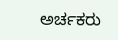ಅರ್ಚಕರು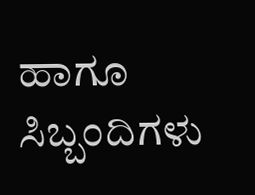ಹಾಗೂ ಸಿಬ್ಬಂದಿಗಳು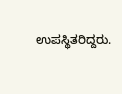ಉಪಸ್ಥಿತರಿದ್ದರು.